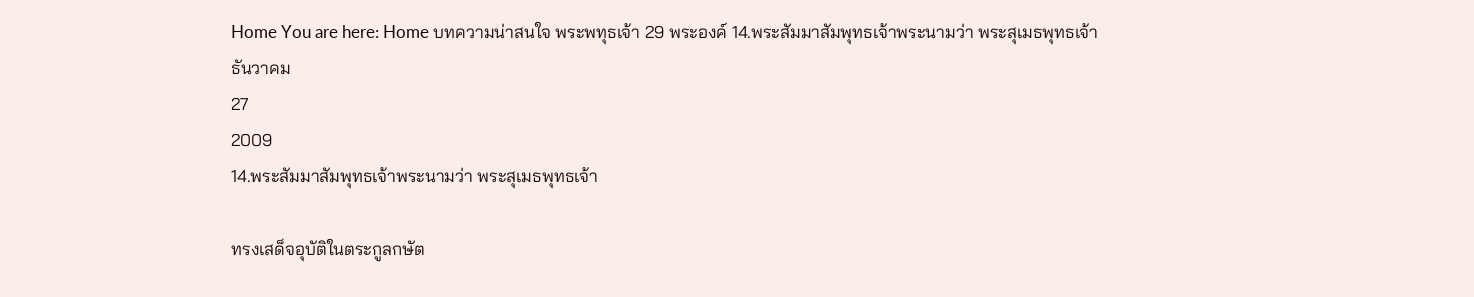Home You are here: Home บทความน่าสนใจ พระพทุธเจ้า 29 พระองค์ 14.พระสัมมาสัมพุทธเจ้าพระนามว่า พระสุเมธพุทธเจ้า
ธันวาคม
27
2009
14.พระสัมมาสัมพุทธเจ้าพระนามว่า พระสุเมธพุทธเจ้า

ทรงเสด็จอุบัติในตระกูลกษัต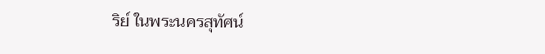ริย์ ในพระนครสุทัศน์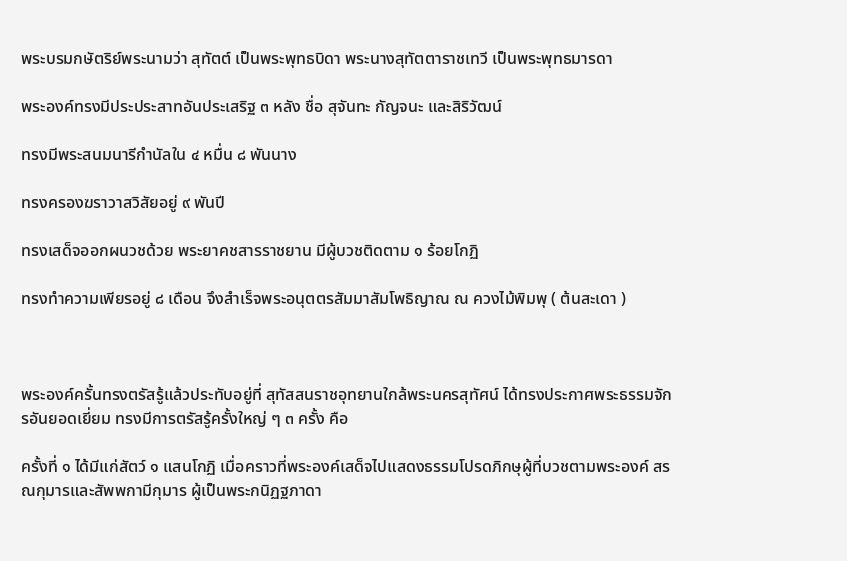พระบรมกษัตริย์พระนามว่า สุทัตต์ เป็นพระพุทธบิดา พระนางสุทัตตาราชเทวี เป็นพระพุทธมารดา

พระองค์ทรงมีประประสาทอันประเสริฐ ๓ หลัง ชื่อ สุจันทะ กัญจนะ และสิริวัฒน์

ทรงมีพระสนมนารีกำนัลใน ๔ หมื่น ๘ พันนาง

ทรงครองฆราวาสวิสัยอยู่ ๙ พันปี

ทรงเสด็จออกผนวชด้วย พระยาคชสารราชยาน มีผู้บวชติดตาม ๑ ร้อยโกฏิ

ทรงทำความเพียรอยู่ ๘ เดือน จึงสำเร็จพระอนุตตรสัมมาสัมโพธิญาณ ณ ควงไม้พิมพุ ( ต้นสะเดา )



พระองค์ครั้นทรงตรัสรู้แล้วประทับอยู่ที่ สุทัสสนราชอุทยานใกล้พระนครสุทัศน์ ได้ทรงประกาศพระธรรมจักรอันยอดเยี่ยม ทรงมีการตรัสรู้ครั้งใหญ่ ๆ ๓ ครั้ง คือ

ครั้งที่ ๑ ได้มีแก่สัตว์ ๑ แสนโกฏิ เมื่อคราวที่พระองค์เสด็จไปแสดงธรรมโปรดภิกษุผู้ที่บวชตามพระองค์ สรณกุมารและสัพพกามีกุมาร ผู้เป็นพระกนิฏฐภาดา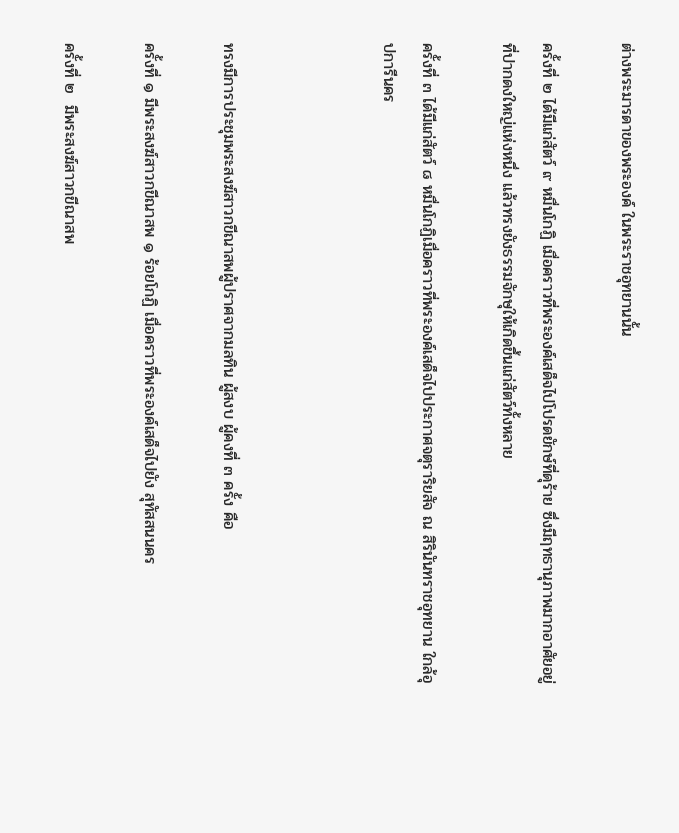ต่างพระมารดาของพระองค์ ในพระราชอุทยานนั้น

ครั้งที่ ๒ ได้มีแก่สัตว์ ๙ หมื่นโกฏิ เมื่อคราวที่พระองค์เสด็จไปโปรดยักษ์ที่ดุร้าย ซึ่งมีฤทธานุภาพมากอาศัยอยู่ที่ปากดงใหญ่แห่งหนึ่ง แล้วทรงยังธรรมจักษุให้เกิดขึ้นแก่สัตว์ทั้งหลาย

ครั้งที่ ๓ ได้มีแก่สัตว์ ๘ หมื่นโกฏิเมื่อคราวที่พระองค์เสด็จไปประกาศจตุราริยสัจ ณ สิรินันทราชอุทยาน ใกล้อุปการีนคร



ทรงมีการประชุมพระสงฆ์สาวกขีณาสพผู้ปราศจากมลทิน ผู้สงบ ผู้คงที่ ๓ ครั้ง คือ

ครั้งที่ ๑ มีพระสงฆ์สาวกขีณาสพ ๑ ร้อยโกฏิ เมื่อคราวที่พระองค์เสด็จไปยัง สุทัสสนนคร

ครั้งที่ ๒  มีพระสงฆ์สาวกขีณาสพ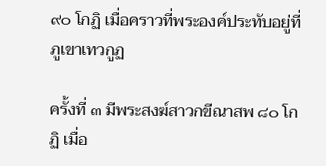๙๐ โกฏิ เมื่อคราวที่พระองค์ประทับอยู่ที่ ภูเขาเทวกูฏ

ครั้งที่ ๓ มีพระสงฆ์สาวกขีณาสพ ๘๐ โกฏิ เมื่อ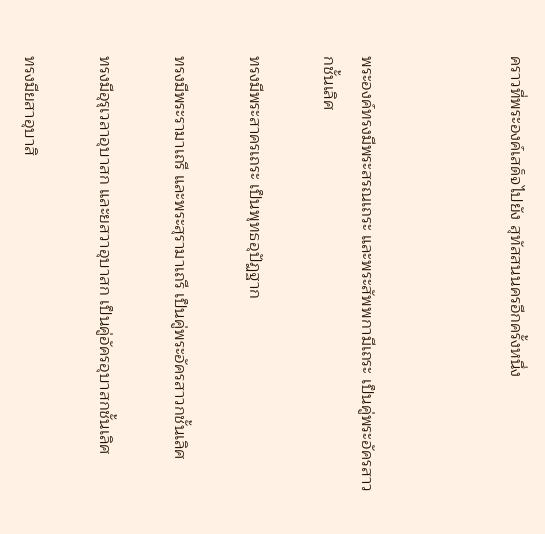คราวที่พระองค์เสด็จไปยัง สุทัสสนนครอีกครั้งหนึ่ง



พระองค์ทรงมีพระสรณเถระ และพระสัพพกามีเถระ เป็นคู่พระอัครสาวกชั้นเลิศ

ทรงมีพระสาครเถระ เป็นพุทธอุปัฏฐาก

ทรงมีพระรามาเถรี และพระสุรามาเถรี เป็นคู่พระอัครสาวกชั้นเลิศ

ทรงมีอุรุเวลาอุบาสก และยสวาอุบาสก เป็นคู่อัครอุบาสกชั้นเลิศ

ทรงมียสาอุบาสิ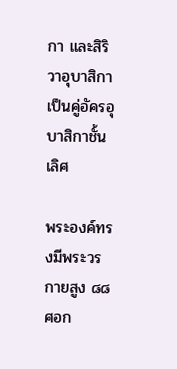กา และสิริวาอุบาสิกา เป็นคู่อัครอุบาสิกาชั้นเลิศ

พระองค์ทรงมีพระวรกายสูง ๘๘ ศอก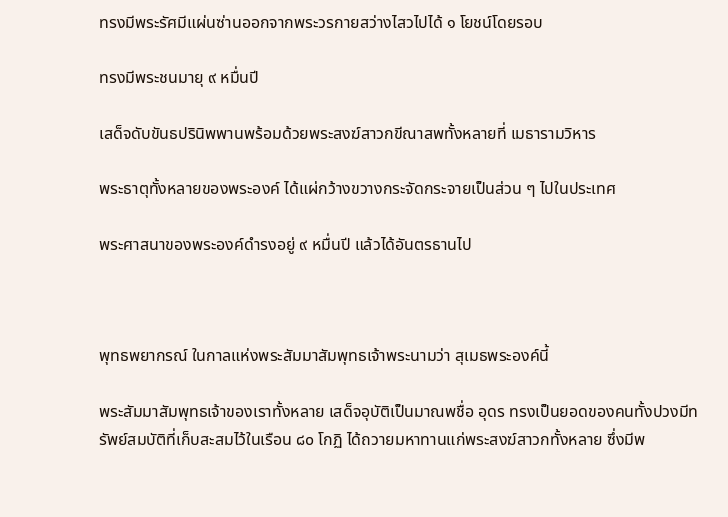ทรงมีพระรัศมีแผ่นซ่านออกจากพระวรกายสว่างไสวไปได้ ๑ โยชน์โดยรอบ

ทรงมีพระชนมายุ ๙ หมื่นปี

เสด็จดับขันธปรินิพพานพร้อมด้วยพระสงฆ์สาวกขีณาสพทั้งหลายที่ เมธารามวิหาร

พระธาตุทั้งหลายของพระองค์ ได้แผ่กว้างขวางกระจัดกระจายเป็นส่วน ๆ ไปในประเทศ

พระศาสนาของพระองค์ดำรงอยู่ ๙ หมื่นปี แล้วได้อันตรธานไป



พุทธพยากรณ์ ในกาลแห่งพระสัมมาสัมพุทธเจ้าพระนามว่า สุเมธพระองค์นี้

พระสัมมาสัมพุทธเจ้าของเราทั้งหลาย เสด็จอุบัติเป็นมาณพชื่อ อุดร ทรงเป็นยอดของคนทั้งปวงมีทรัพย์สมบัติที่เก็บสะสมไว้ในเรือน ๘๐ โกฏิ ได้ถวายมหาทานแก่พระสงฆ์สาวกทั้งหลาย ซึ่งมีพ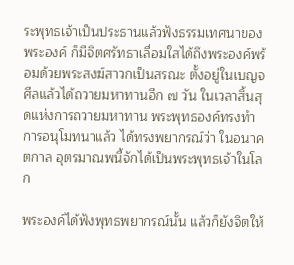ระพุทธเจ้าเป็นประธานแล้วฟังธรรมเทศนาของพระองค์ ก็มีจิตศรัทธาเลื่อมใสได้ถึงพระองค์พร้อมด้วยพระสงฆ์สาวกเป็นสรณะ ตั้งอยู่ในเบญจศีลแล้วได้ถวายมหาทานอีก ๗ วัน ในเวลาสิ้นสุดแห่งการถวายมหาทาน พระพุทธองค์ทรงทำการอนุโมทนาแล้ว ได้ทรงพยากรณ์ว่า ในอนาคตกาล อุตรมาณพนี้จักได้เป็นพระพุทธเจ้าในโลก

พระองค์ได้ฟังพุทธพยากรณ์นั้น แล้วก็ยังจิตให้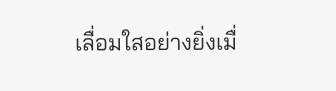เลื่อมใสอย่างยิ่งเมื่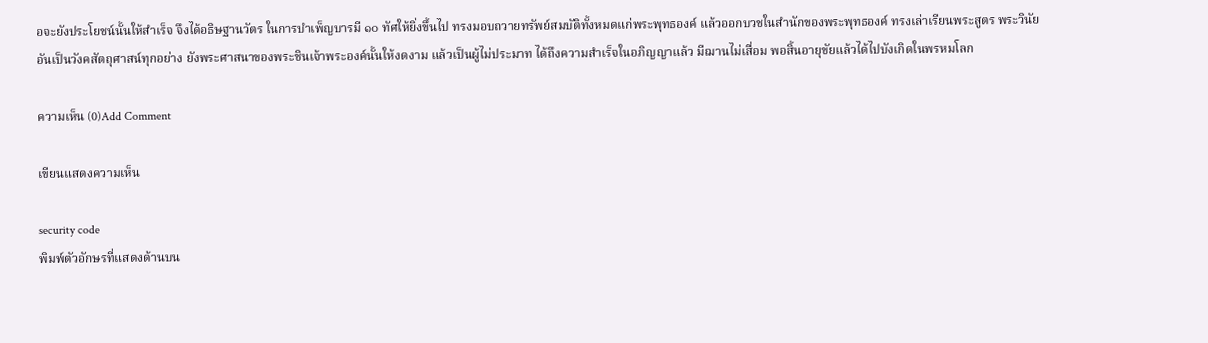อจะยังประโยชน์นั้นให้สำเร็จ จึงได้อธิษฐานวัตร ในการบำเพ็ญบารมี ๑๐ ทัศให้ยิ่งขึ้นไป ทรงมอบถวายทรัพย์สมบัติทั้งหมดแก่พระพุทธองค์ แล้วออกบวชในสำนักของพระพุทธองค์ ทรงเล่าเรียนพระสูตร พระวินัยอันเป็นวังคสัตถุศาสน์ทุกอย่าง ยังพระศาสนาของพระชินเจ้าพระองค์นั้นให้งดงาม แล้วเป็นผู้ไม่ประมาท ได้ถึงความสำเร็จในอภิญญาแล้ว มีฌานไม่เสื่อม พอสิ้นอายุขัยแล้วได้ไปบังเกิดในพรหมโลก

ความเห็น (0)Add Comment

เขียนแสดงความเห็น

security code
พิมพ์ตัวอักษรที่แสดงด้านบน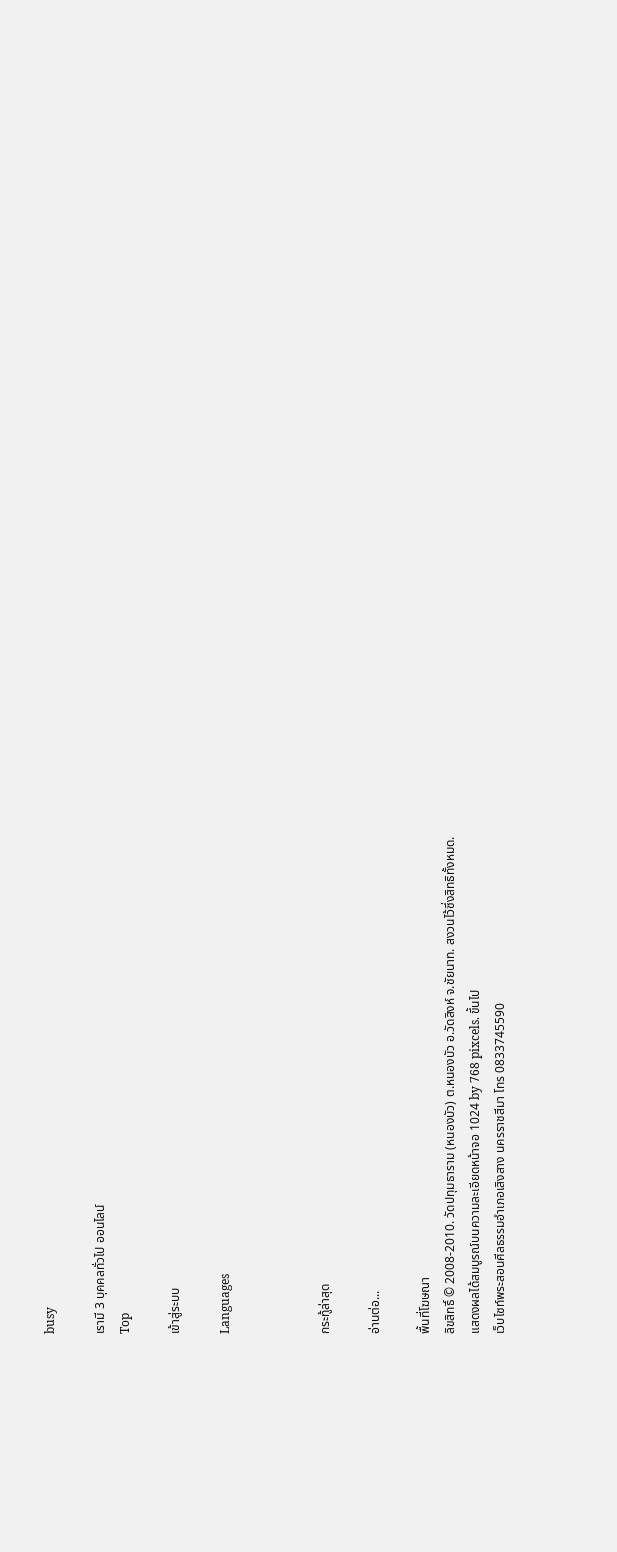busy

เรามี 3 บุคคลทั่วไป ออนไลน์
Top

เข้าสู่ระบบ

Languages



กระทู้ล่าสุด

อ่านต่อ...

พื้นที่โฆษณา
ลิขสิทธิ์ © 2008-2010. วัดปทุมธาราม (หนองบัว) ต.หนองบัว อ.วัดสิงห์ จ.ชัยนาท. สงวนไว้ซึ่งสิทธิทั้งหมด.
แสดงผลได้สมบูรณ์บนความละเอียดหน้าจอ 1024 by 768 pixcels. ขึ้นไป
เว็บไซท์พระสอนศีลธรรมอำเภอเสิงสาง นครราชสีมา โทร 0833745590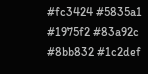#fc3424 #5835a1 #1975f2 #83a92c #8bb832 #1c2def